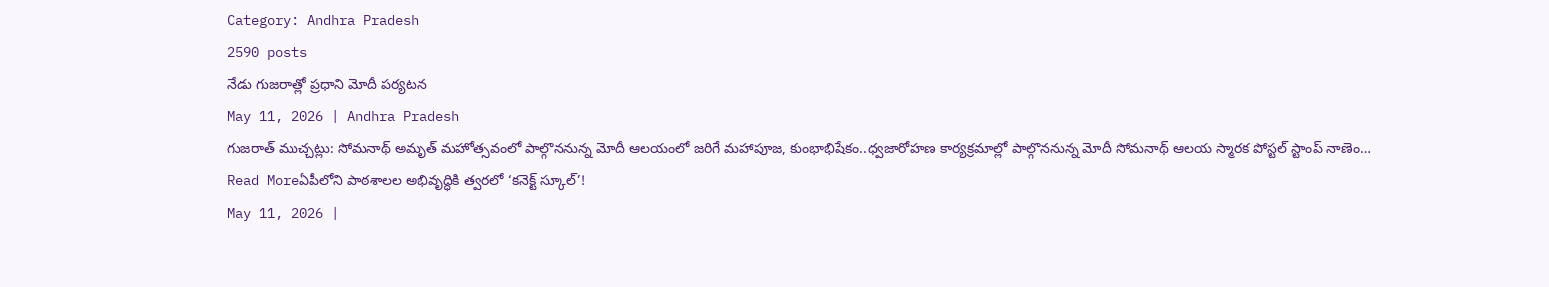Category: Andhra Pradesh
2590 posts
నేడు గుజరాత్లో ప్రధాని మోదీ పర్యటన
May 11, 2026 | Andhra Pradesh
గుజరాత్ ముచ్చట్లు: సోమనాథ్ అమృత్ మహోత్సవంలో పాల్గొననున్న మోదీ ఆలయంలో జరిగే మహాపూజ, కుంభాభిషేకం..ధ్వజారోహణ కార్యక్రమాల్లో పాల్గొననున్న మోదీ సోమనాథ్ ఆలయ స్మారక పోస్టల్ స్టాంప్ నాణెం…
Read Moreఏపీలోని పాఠశాలల అభివృద్ధికి త్వరలో ‘కనెక్ట్ స్కూల్’!
May 11, 2026 |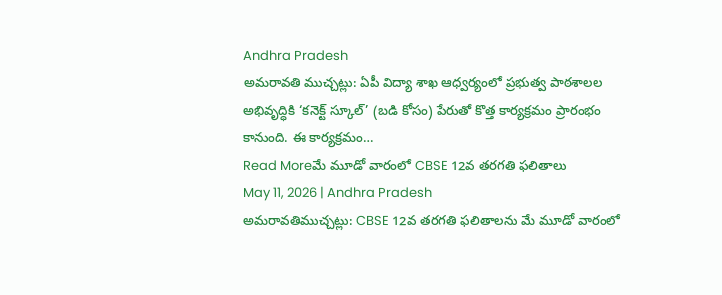Andhra Pradesh
అమరావతి ముచ్చట్లు: ఏపీ విద్యా శాఖ ఆధ్వర్యంలో ప్రభుత్వ పాఠశాలల అభివృద్ధికి ‘కనెక్ట్ స్కూల్’ (బడి కోసం) పేరుతో కొత్త కార్యక్రమం ప్రారంభం కానుంది. ఈ కార్యక్రమం…
Read Moreమే మూడో వారంలో CBSE 12వ తరగతి ఫలితాలు
May 11, 2026 | Andhra Pradesh
అమరావతిముచ్చట్లు: CBSE 12వ తరగతి ఫలితాలను మే మూడో వారంలో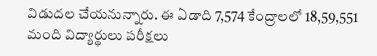విడుదల చేయనున్నారు. ఈ ఏడాది 7,574 కేంద్రాలలో 18,59,551 మంది విద్యార్థులు పరీక్షలు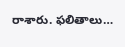రాశారు. ఫలితాలు…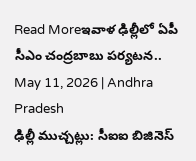Read Moreఇవాళ ఢిల్లీలో ఏపీ సీఎం చంద్రబాబు పర్యటన..
May 11, 2026 | Andhra Pradesh
ఢిల్లీ ముచ్చట్లు: సీఐఐ బిజినెస్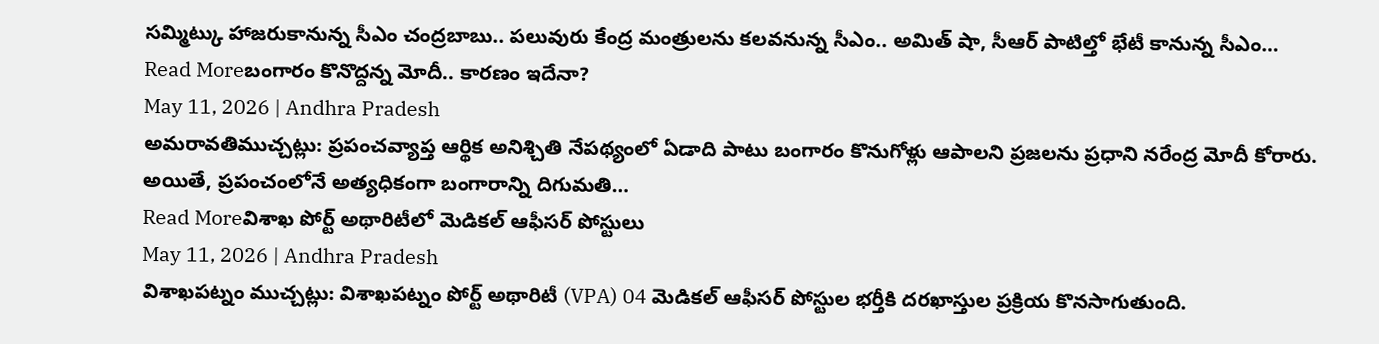సమ్మిట్కు హాజరుకానున్న సీఎం చంద్రబాబు.. పలువురు కేంద్ర మంత్రులను కలవనున్న సీఎం.. అమిత్ షా, సీఆర్ పాటిల్తో భేటీ కానున్న సీఎం…
Read Moreబంగారం కొనొద్దన్న మోదీ.. కారణం ఇదేనా?
May 11, 2026 | Andhra Pradesh
అమరావతిముచ్చట్లు: ప్రపంచవ్యాప్త ఆర్థిక అనిశ్చితి నేపథ్యంలో ఏడాది పాటు బంగారం కొనుగోళ్లు ఆపాలని ప్రజలను ప్రధాని నరేంద్ర మోదీ కోరారు. అయితే, ప్రపంచంలోనే అత్యధికంగా బంగారాన్ని దిగుమతి…
Read Moreవిశాఖ పోర్ట్ అథారిటీలో మెడికల్ ఆఫీసర్ పోస్టులు
May 11, 2026 | Andhra Pradesh
విశాఖపట్నం ముచ్చట్లు: విశాఖపట్నం పోర్ట్ అథారిటీ (VPA) 04 మెడికల్ ఆఫీసర్ పోస్టుల భర్తీకి దరఖాస్తుల ప్రక్రియ కొనసాగుతుంది.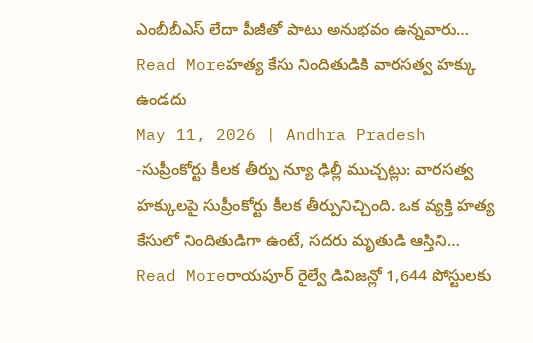ఎంబీబీఎస్ లేదా పీజీతో పాటు అనుభవం ఉన్నవారు…
Read Moreహత్య కేసు నిందితుడికి వారసత్వ హక్కు ఉండదు
May 11, 2026 | Andhra Pradesh
-సుప్రీంకోర్టు కీలక తీర్పు న్యూ ఢిల్లీ ముచ్చట్లు: వారసత్వ హక్కులపై సుప్రీంకోర్టు కీలక తీర్పునిచ్చింది. ఒక వ్యక్తి హత్య కేసులో నిందితుడిగా ఉంటే, సదరు మృతుడి ఆస్తిని…
Read Moreరాయపూర్ రైల్వే డివిజన్లో 1,644 పోస్టులకు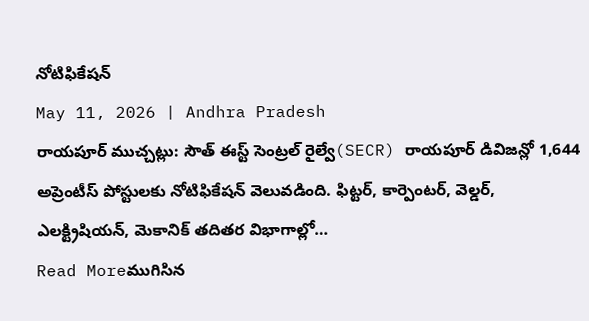నోటిఫికేషన్
May 11, 2026 | Andhra Pradesh
రాయపూర్ ముచ్చట్లు: సౌత్ ఈస్ట్ సెంట్రల్ రైల్వే(SECR) రాయపూర్ డివిజన్లో 1,644 అప్రెంటీస్ పోస్టులకు నోటిఫికేషన్ వెలువడింది. ఫిట్టర్, కార్పెంటర్, వెల్డర్, ఎలక్ట్రిషియన్, మెకానిక్ తదితర విభాగాల్లో…
Read Moreముగిసిన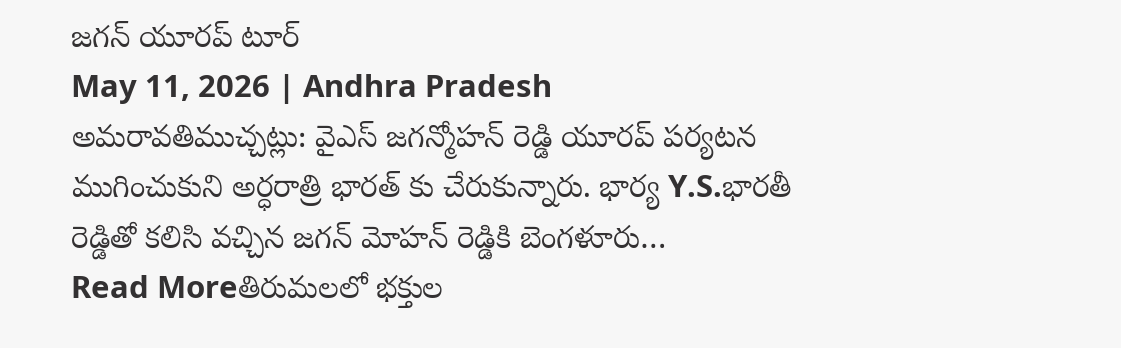జగన్ యూరప్ టూర్
May 11, 2026 | Andhra Pradesh
అమరావతిముచ్చట్లు: వైఎస్ జగన్మోహన్ రెడ్డి యూరప్ పర్యటన ముగించుకుని అర్ధరాత్రి భారత్ కు చేరుకున్నారు. భార్య Y.S.భారతీ రెడ్డితో కలిసి వచ్చిన జగన్ మోహన్ రెడ్డికి బెంగళూరు…
Read Moreతిరుమలలో భక్తుల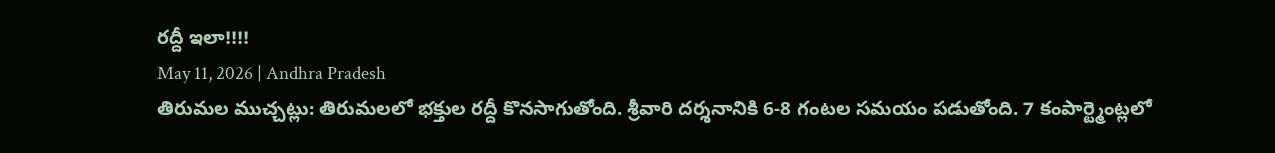రద్దీ ఇలా!!!!
May 11, 2026 | Andhra Pradesh
తిరుమల ముచ్చట్లు: తిరుమలలో భక్తుల రద్దీ కొనసాగుతోంది. శ్రీవారి దర్శనానికి 6-8 గంటల సమయం పడుతోంది. 7 కంపార్ట్మెంట్లలో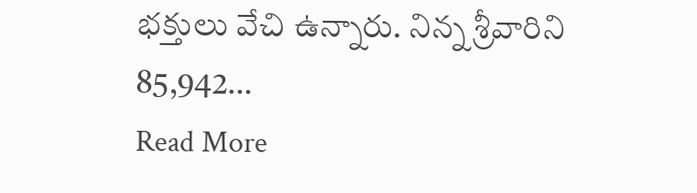భక్తులు వేచి ఉన్నారు. నిన్న శ్రీవారిని 85,942…
Read More